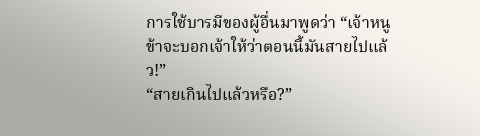การใช้บารมีของผู้อื่นมาพูดว่า “เจ้าหนู ข้าจะบอกเจ้าให้ว่าตอนนี้มันสายไปแล้ว!”
“สายเกินไปแล้วหรือ?”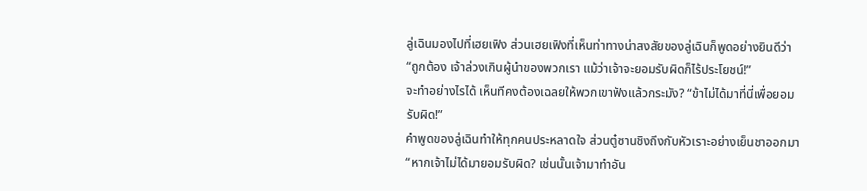ลู่เฉินมองไปที่เฮยเฟิง ส่วนเฮยเฟิงที่เห็นท่าทางน่าสงสัยของลู่เฉินก็พูดอย่างยินดีว่า “ถูกต้อง เจ้าล่วงเกินผู้นำของพวกเรา แม้ว่าเจ้าจะยอมรับผิดก็ไร้ประโยชน์!”
จะทำอย่างไรได้ เห็นทีคงต้องเฉลยให้พวกเขาฟังแล้วกระมัง? “ข้าไม่ได้มาที่นี่เพื่อยอมรับผิด!”
คำพูดของลู่เฉินทำให้ทุกคนประหลาดใจ ส่วนตู๋ซานชิงถึงกับหัวเราะอย่างเย็นชาออกมา “หากเจ้าไม่ได้มายอมรับผิด? เช่นนั้นเจ้ามาทำอัน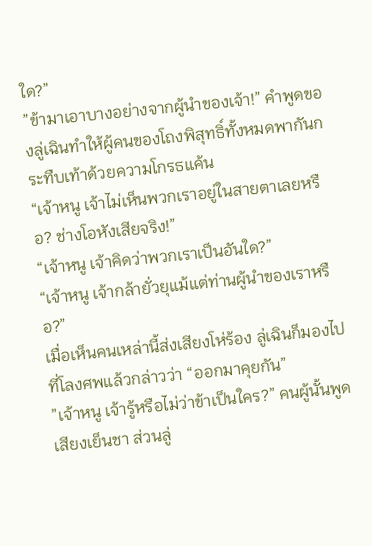ใด?”
”ข้ามาเอาบางอย่างจากผู้นำของเจ้า!” คำพูดของลู่เฉินทำให้ผู้คนของโถงพิสุทธิ์ทั้งหมดพากันกระทืบเท้าด้วยความโกรธแค้น
“เจ้าหนู เจ้าไม่เห็นพวกเราอยู่ในสายตาเลยหรือ? ช่างโอหังเสียจริง!”
“เจ้าหนู เจ้าคิดว่าพวกเราเป็นอันใด?”
“เจ้าหนู เจ้ากล้ายั่วยุแม้แต่ท่านผู้นำของเราหรือ?”
เมื่อเห็นคนเหล่านี้ส่งเสียงโห่ร้อง ลู่เฉินก็มองไปที่โลงศพแล้วกล่าวว่า “ออกมาคุยกัน”
”เจ้าหนู เจ้ารู้หรือไม่ว่าข้าเป็นใคร?” คนผู้นั้นพูดเสียงเย็นชา ส่วนลู่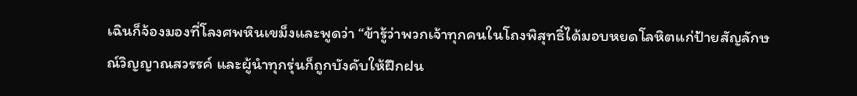เฉินก็จ้องมองที่โลงศพหินเขม็งและพูดว่า “ข้ารู้ว่าพวกเจ้าทุกคนในโถงพิสุทธิ์ได้มอบหยดโลหิตแก่ป้ายสัญลักษณ์วิญญาณสวรรค์ และผู้นำทุกรุ่นก็ถูกบังคับให้ฝึกฝน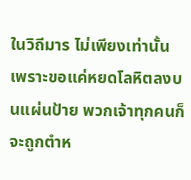ในวิถีมาร ไม่เพียงเท่านั้น เพราะขอแค่หยดโลหิตลงบนแผ่นป้าย พวกเจ้าทุกคนก็จะถูกตำห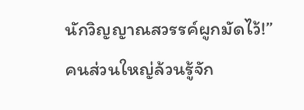นักวิญญาณสวรรค์ผูกมัดไว้!”
คนส่วนใหญ่ล้วนรู้จัก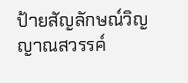ป้ายสัญลักษณ์วิญญาณสวรรค์